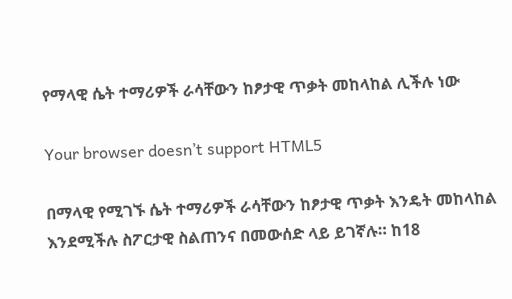የማላዊ ሴት ተማሪዎች ራሳቸውን ከፆታዊ ጥቃት መከላከል ሊችሉ ነው

Your browser doesn’t support HTML5

በማላዊ የሚገኙ ሴት ተማሪዎች ራሳቸውን ከፆታዊ ጥቃት እንዴት መከላከል እንደሚችሉ ስፖርታዊ ስልጠንና በመውሰድ ላይ ይገኛሉ። ከ18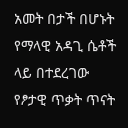አመት በታች በሆኑት የማላዊ አዳጊ ሴቶች ላይ በተደረገው የፆታዊ ጥቃት ጥናት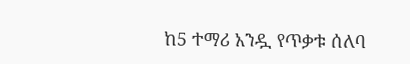ከ5 ተማሪ አንዷ የጥቃቱ ሰለባ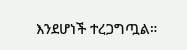እንደሆነች ተረጋግጧል።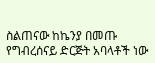ስልጠናው ከኬንያ በመጡ የግብረሰናይ ድርጅት አባላቶች ነው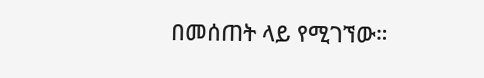በመሰጠት ላይ የሚገኘው።